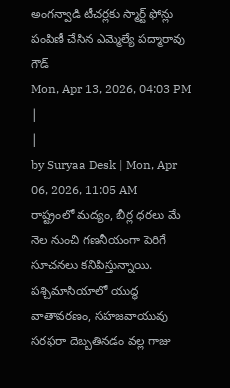అంగన్వాడి టీచర్లకు స్మార్ట్ ఫోన్లు పంపిణీ చేసిన ఎమ్మెల్యే పద్మారావు గౌడ్
Mon, Apr 13, 2026, 04:03 PM
|
|
by Suryaa Desk | Mon, Apr 06, 2026, 11:05 AM
రాష్ట్రంలో మద్యం, బీర్ల ధరలు మే నెల నుంచి గణనీయంగా పెరిగే సూచనలు కనిపిస్తున్నాయి. పశ్చిమాసియాలో యుద్ధ వాతావరణం, సహజవాయువు సరఫరా దెబ్బతినడం వల్ల గాజు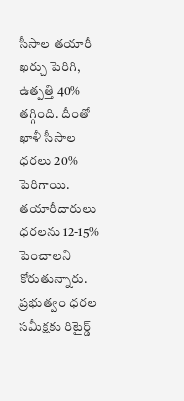సీసాల తయారీ ఖర్చు పెరిగి, ఉత్పత్తి 40% తగ్గింది. దీంతో ఖాళీ సీసాల ధరలు 20% పెరిగాయి. తయారీదారులు ధరలను 12-15% పెంచాలని కోరుతున్నారు. ప్రభుత్వం ధరల సమీక్షకు రిటైర్డ్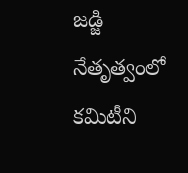జడ్జి నేతృత్వంలో కమిటీని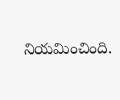నియమించింది.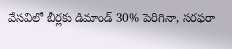వేసవిలో బీర్లకు డిమాండ్ 30% పెరిగినా, సరఫరా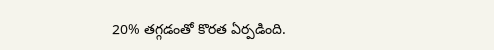20% తగ్గడంతో కొరత ఏర్పడింది.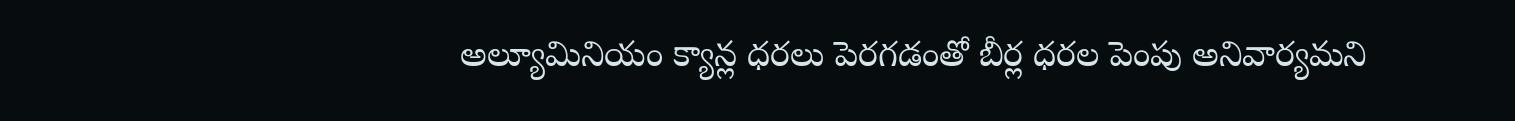అల్యూమినియం క్యాన్ల ధరలు పెరగడంతో బీర్ల ధరల పెంపు అనివార్యమని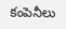కంపెనీలు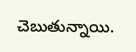చెబుతున్నాయి.